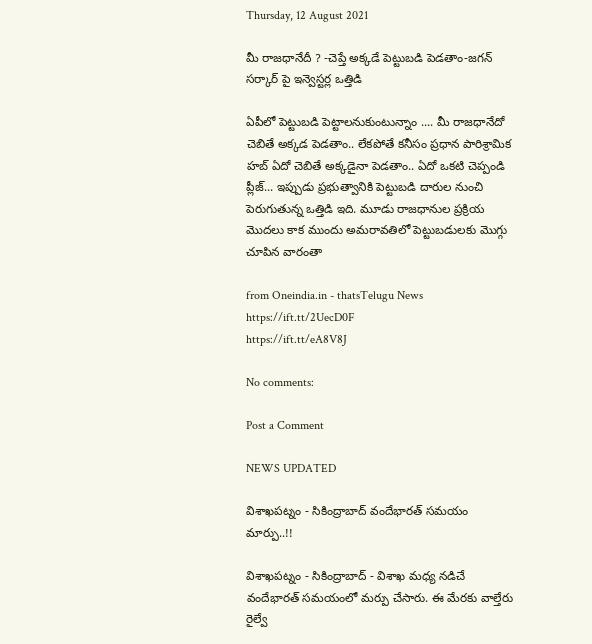Thursday, 12 August 2021

మీ రాజధానేదీ ? -చెప్తే అక్కడే పెట్టుబడి పెడతాం-జగన్ సర్కార్ పై ఇన్వెస్టర్ల ఒత్తిడి

ఏపీలో పెట్టుబడి పెట్టాలనుకుంటున్నాం .... మీ రాజధానేదో చెబితే అక్కడ పెడతాం.. లేకపోతే కనీసం ప్రధాన పారిశ్రామిక హబ్ ఏదో చెబితే అక్కడైనా పెడతాం.. ఏదో ఒకటి చెప్పండి ప్లీజ్... ఇప్పుడు ప్రభుత్వానికి పెట్టుబడి దారుల నుంచి పెరుగుతున్న ఒత్తిడి ఇది. మూడు రాజధానుల ప్రక్రియ మొదలు కాక ముందు అమరావతిలో పెట్టుబడులకు మొగ్గు చూపిన వారంతా

from Oneindia.in - thatsTelugu News https://ift.tt/2UecD0F
https://ift.tt/eA8V8J

No comments:

Post a Comment

NEWS UPDATED

విశాఖపట్నం - సికింద్రాబాద్ వందేభారత్ సమయం మార్పు..!!

విశాఖపట్నం - సికింద్రాబాద్ - విశాఖ మధ్య నడిచే వందేభారత్ సమయంలో మర్పు చేసారు. ఈ మేరకు వాల్తేరు రైల్వే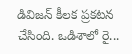డివిజన్ కీలక ప్రకటన చేసింది. ఒడిశాలో రై...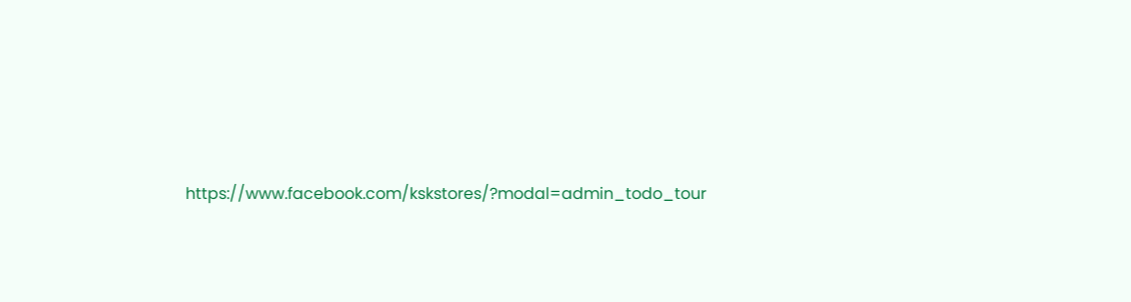https://www.facebook.com/kskstores/?modal=admin_todo_tour